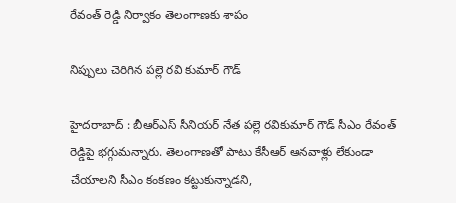రేవంత్ రెడ్డి నిర్వాకం తెలంగాణ‌కు శాపం

నిప్పులు చెరిగిన ప‌ల్లె ర‌వి కుమార్ గౌడ్

హైద‌రాబాద్ : బీఆర్ఎస్ సీనియ‌ర్ నేత ప‌ల్లె ర‌వికుమార్ గౌడ్ సీఎం రేవంత్ రెడ్డిపై భ‌గ్గుమ‌న్నారు. తెలంగాణతో పాటు కేసీఆర్ ఆన‌వాళ్లు లేకుండా చేయాల‌ని సీఎం కంక‌ణం క‌ట్టుకున్నాడ‌ని,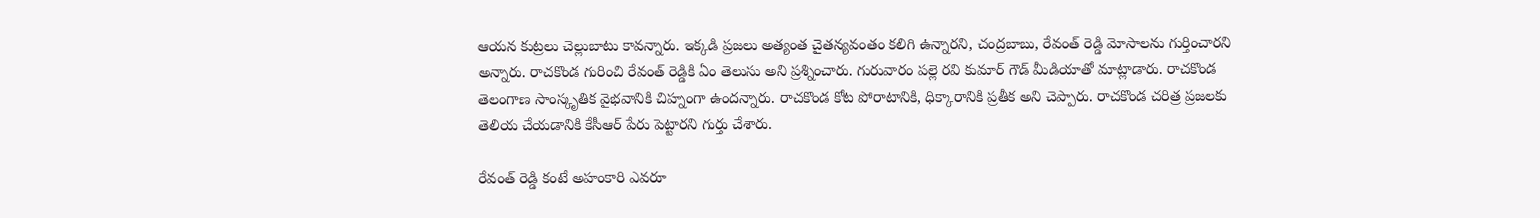ఆయ‌న కుట్ర‌లు చెల్లుబాటు కావ‌న్నారు. ఇక్క‌డి ప్ర‌జ‌లు అత్యంత చైత‌న్య‌వంతం కలిగి ఉన్నార‌ని, చంద్ర‌బాబు, రేవంత్ రెడ్డి మోసాల‌ను గుర్తించార‌ని అన్నారు. రాచకొండ గురించి రేవంత్ రెడ్డికి ఏం తెలుసు అని ప్ర‌శ్నించారు. గురువారం ప‌ల్లె ర‌వి కుమార్ గౌడ్ మీడియాతో మాట్లాడారు. రాచకొండ తెలంగాణ సాంస్కృతిక వైభవానికి చిహ్నంగా ఉంద‌న్నారు. రాచకొండ కోట పోరాటానికి, ధిక్కారానికి ప్ర‌తీక అని చెప్పారు. రాచకొండ చరిత్ర ప్రజలకు తెలియ చేయడానికి కేసీఆర్ పేరు పెట్టారని గుర్తు చేశారు.

రేవంత్ రెడ్డి కంటే అహంకారి ఎవరూ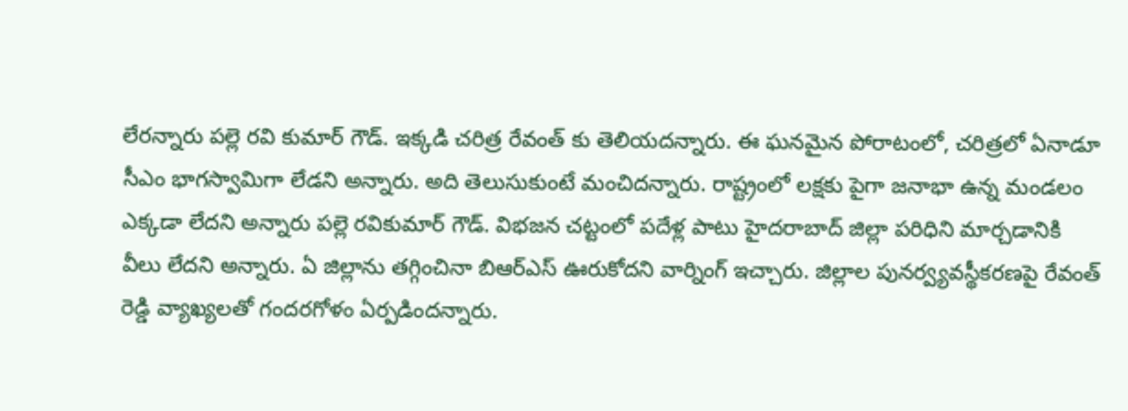లేరన్నారు ప‌ల్లె ర‌వి కుమార్ గౌడ్. ఇక్క‌డి చ‌రిత్ర రేవంత్ కు తెలియ‌ద‌న్నారు. ఈ ఘ‌న‌మైన పోరాటంలో, చ‌రిత్ర‌లో ఏనాడూ సీఎం భాగ‌స్వామిగా లేడ‌ని అన్నారు. అది తెలుసుకుంటే మంచిద‌న్నారు. రాష్ట్రంలో లక్షకు పైగా జనాభా ఉన్న మండలం ఎక్కడా లేదని అన్నారు ప‌ల్లె ర‌వికుమార్ గౌడ్. విభజన చట్టంలో పదేళ్ల పాటు హైదరాబాద్ జిల్లా పరిధిని మార్చడానికి వీలు లేదని అన్నారు. ఏ జిల్లాను తగ్గించినా బిఆర్ఎస్ ఊరుకోదని వార్నింగ్ ఇచ్చారు. జిల్లాల పునర్వ్యవస్థీకరణపై రేవంత్ రెడ్డి వ్యాఖ్యలతో గందరగోళం ఏర్పడింద‌న్నారు.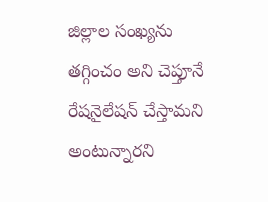జిల్లాల సంఖ్యను తగ్గించం అని చెప్తూనే రేషనైలేషన్ చేస్తామని అంటున్నార‌ని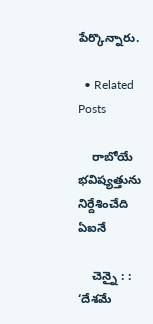పేర్కొన్నారు.

  • Related Posts

    రాబోయే భ‌విష్య‌త్తును నిర్దేశించేది ఏఐనే

    చెన్నై : : ‘దేశమే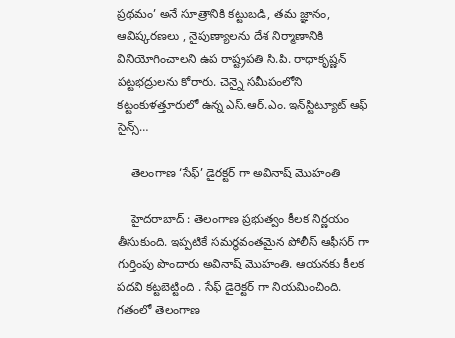ప్రథమం’ అనే సూత్రానికి కట్టుబడి, తమ జ్ఞానం, ఆవిష్కరణలు , నైపుణ్యాలను దేశ నిర్మాణానికి వినియోగించాలని ఉప రాష్ట్రపతి సి.పి. రాధాకృష్ణన్ పట్టభద్రులను కోరారు. చెన్నై సమీపంలోని కట్టంకుళత్తూరులో ఉన్న ఎస్.ఆర్.ఎం. ఇన్‌స్టిట్యూట్ ఆఫ్ సైన్స్…

    తెలంగాణ ‘సేఫ్’ డైర‌క్ట‌ర్ గా అవినాష్ మొహంతి

    హైద‌రాబాద్ : తెలంగాణ ప్ర‌భుత్వం కీల‌క నిర్ణ‌యం తీసుకుంది. ఇప్ప‌టికే స‌మ‌ర్థ‌వంత‌మైన పోలీస్ ఆఫీస‌ర్ గా గుర్తింపు పొందారు అవినాష్ మొహంతి. ఆయ‌న‌కు కీల‌క ప‌ద‌వి క‌ట్ట‌బెట్టింది . సేఫ్ డైరెక్ట‌ర్ గా నియ‌మించింది. గతంలో తెలంగాణ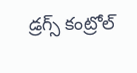డ్రగ్స్ కంట్రోల్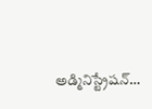అడ్మినిస్ట్రేషన్…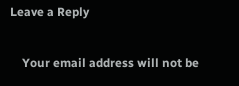Leave a Reply

    Your email address will not be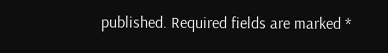published. Required fields are marked *